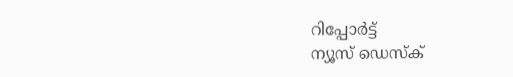റിപ്പോര്‍ട്ട്
ന്യൂസ് ഡെസ്ക്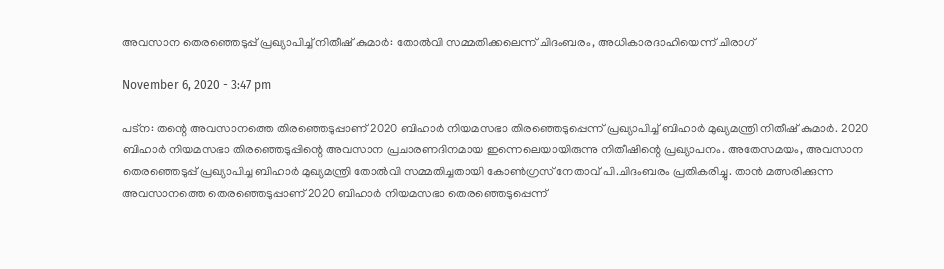അവസാന തെരഞ്ഞെടുപ്പ് പ്രഖ്യാപിച്ച് നിതീഷ് കുമാര്‍: തോല്‍വി സമ്മതിക്കലെന്ന് ചിദംബരം, അധികാരദാഹിയെന്ന് ചിരാഗ്

November 6, 2020 - 3:47 pm

പട്ന: തന്റെ അവസാനത്തെ തിരഞ്ഞെടുപ്പാണ് 2020 ബിഹാര്‍ നിയമസഭാ തിരഞ്ഞെടുപ്പെന്ന് പ്രഖ്യാപിച്ച് ബിഹാര്‍ മുഖ്യമന്ത്രി നിതീഷ് കുമാര്‍. 2020 ബിഹാര്‍ നിയമസഭാ തിരഞ്ഞെടുപ്പിന്റെ അവസാന പ്രചാരണദിനമായ ഇന്നെലെയായിരുന്നു നിതീഷിന്റെ പ്രഖ്യാപനം. അതേസമയം, അവസാന തെരഞ്ഞെടുപ്പ് പ്രഖ്യാപിച്ച ബിഹാര്‍ മുഖ്യമന്ത്രി തോല്‍വി സമ്മതിച്ചതായി കോണ്‍ഗ്രസ് നേതാവ് പി.ചിദംബരം പ്രതികരിച്ചു. താന്‍ മത്സരിക്കുന്ന അവസാനത്തെ തെരഞ്ഞെടുപ്പാണ് 2020 ബിഹാര്‍ നിയമസഭാ തെരഞ്ഞെടുപ്പെന്ന്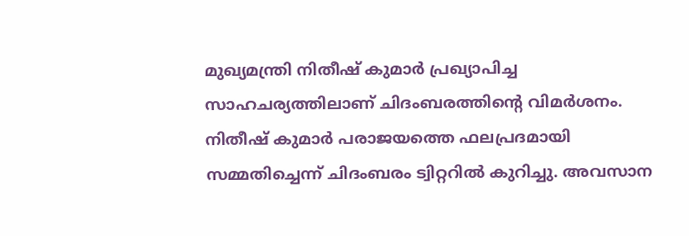മുഖ്യമന്ത്രി നിതീഷ് കുമാര്‍ പ്രഖ്യാപിച്ച സാഹചര്യത്തിലാണ് ചിദംബരത്തിന്റെ വിമര്‍ശനം. നിതീഷ് കുമാര്‍ പരാജയത്തെ ഫലപ്രദമായി സമ്മതിച്ചെന്ന് ചിദംബരം ട്വിറ്ററില്‍ കുറിച്ചു. അവസാന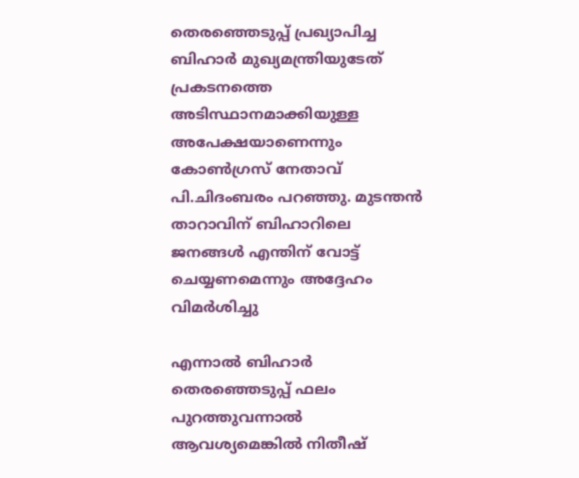തെരഞ്ഞെടുപ്പ് പ്രഖ്യാപിച്ച ബിഹാര്‍ മുഖ്യമന്ത്രിയുടേത് പ്രകടനത്തെ അടിസ്ഥാനമാക്കിയുള്ള അപേക്ഷയാണെന്നും കോണ്‍ഗ്രസ് നേതാവ് പി.ചിദംബരം പറഞ്ഞു. മുടന്തന്‍ താറാവിന് ബിഹാറിലെ ജനങ്ങള്‍ എന്തിന് വോട്ട് ചെയ്യണമെന്നും അദ്ദേഹം വിമര്‍ശിച്ചു

എന്നാല്‍ ബിഹാര്‍ തെരഞ്ഞെടുപ്പ് ഫലം പുറത്തുവന്നാല്‍ ആവശ്യമെങ്കില്‍ നിതീഷ്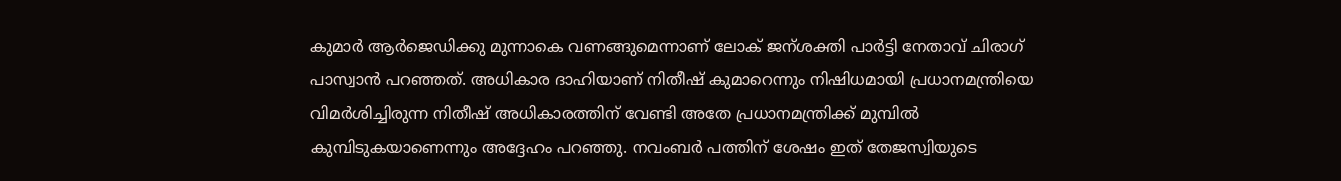കുമാര്‍ ആര്‍ജെഡിക്കു മുന്നാകെ വണങ്ങുമെന്നാണ് ലോക് ജന്ശക്തി പാര്‍ട്ടി നേതാവ് ചിരാഗ് പാസ്വാന്‍ പറഞ്ഞത്. അധികാര ദാഹിയാണ് നിതീഷ് കുമാറെന്നും നിഷിധമായി പ്രധാനമന്ത്രിയെ വിമര്‍ശിച്ചിരുന്ന നിതീഷ് അധികാരത്തിന് വേണ്ടി അതേ പ്രധാനമന്ത്രിക്ക് മുമ്പില്‍ കുമ്പിടുകയാണെന്നും അദ്ദേഹം പറഞ്ഞു. നവംബര്‍ പത്തിന് ശേഷം ഇത് തേജസ്വിയുടെ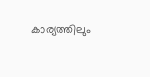കാര്യത്തിലും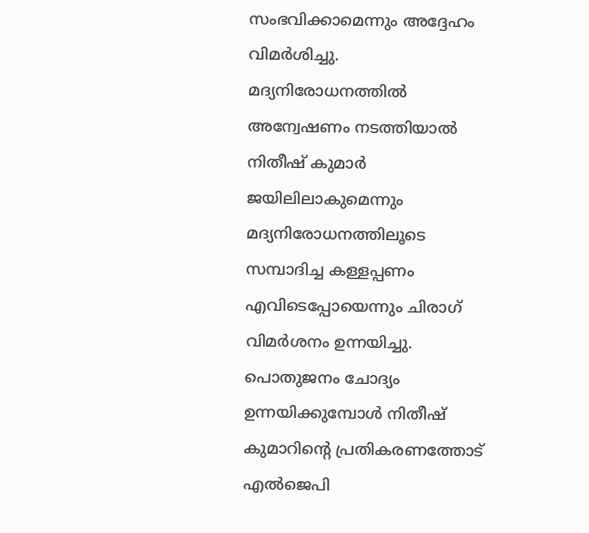സംഭവിക്കാമെന്നും അദ്ദേഹം വിമര്‍ശിച്ചു. മദ്യനിരോധനത്തില്‍ അന്വേഷണം നടത്തിയാല്‍ നിതീഷ് കുമാര്‍ ജയിലിലാകുമെന്നും മദ്യനിരോധനത്തിലൂടെ സമ്പാദിച്ച കള്ളപ്പണം എവിടെപ്പോയെന്നും ചിരാഗ് വിമര്‍ശനം ഉന്നയിച്ചു.
പൊതുജനം ചോദ്യം ഉന്നയിക്കുമ്പോള്‍ നിതീഷ് കുമാറിന്റെ പ്രതികരണത്തോട് എല്‍ജെപി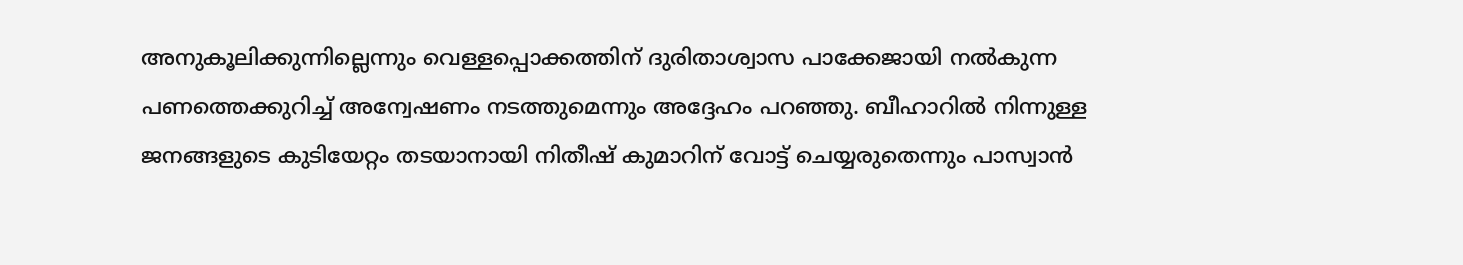അനുകൂലിക്കുന്നില്ലെന്നും വെള്ളപ്പൊക്കത്തിന് ദുരിതാശ്വാസ പാക്കേജായി നല്‍കുന്ന പണത്തെക്കുറിച്ച് അന്വേഷണം നടത്തുമെന്നും അദ്ദേഹം പറഞ്ഞു. ബീഹാറില്‍ നിന്നുള്ള ജനങ്ങളുടെ കുടിയേറ്റം തടയാനായി നിതീഷ് കുമാറിന് വോട്ട് ചെയ്യരുതെന്നും പാസ്വാന്‍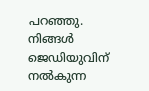പറഞ്ഞു. നിങ്ങള്‍ ജെഡിയുവിന് നല്‍കുന്ന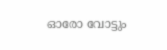ഓരോ വോട്ടും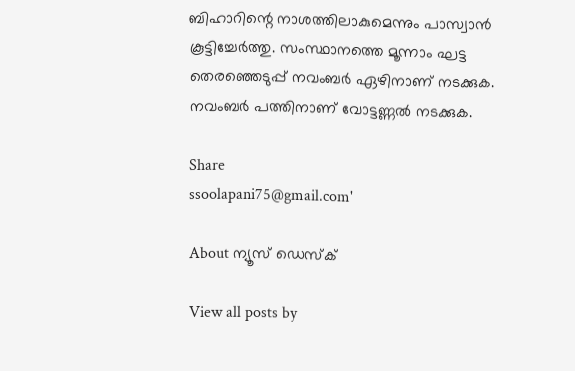ബിഹാറിന്റെ നാശത്തിലാകുമെന്നും പാസ്വാന്‍ കൂട്ടിച്ചേര്‍ത്തു. സംസ്ഥാനത്തെ മൂന്നാം ഘട്ട തെരഞ്ഞെടുപ്പ് നവംബര്‍ ഏഴിനാണ് നടക്കുക. നവംബര്‍ പത്തിനാണ് വോട്ടണ്ണല്‍ നടക്കുക.

Share
ssoolapani75@gmail.com'

About ന്യൂസ് ഡെസ്ക്

View all posts by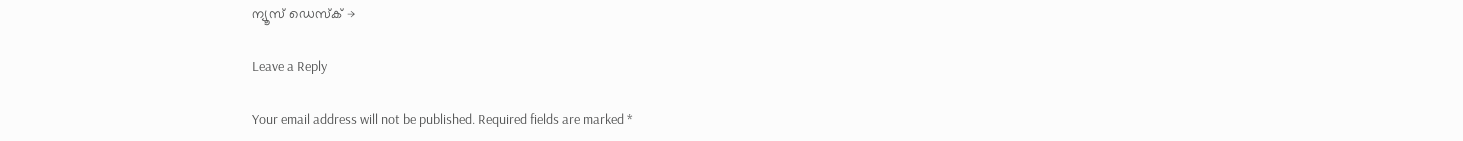ന്യൂസ് ഡെസ്ക് →

Leave a Reply

Your email address will not be published. Required fields are marked *